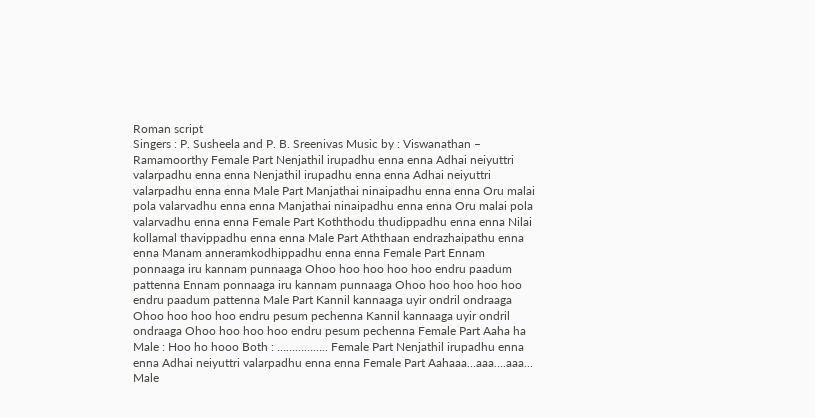Roman script
Singers : P. Susheela and P. B. Sreenivas Music by : Viswanathan – Ramamoorthy Female Part Nenjathil irupadhu enna enna Adhai neiyuttri valarpadhu enna enna Nenjathil irupadhu enna enna Adhai neiyuttri valarpadhu enna enna Male Part Manjathai ninaipadhu enna enna Oru malai pola valarvadhu enna enna Manjathai ninaipadhu enna enna Oru malai pola valarvadhu enna enna Female Part Koththodu thudippadhu enna enna Nilai kollamal thavippadhu enna enna Male Part Aththaan endrazhaipathu enna enna Manam anneramkodhippadhu enna enna Female Part Ennam ponnaaga iru kannam punnaaga Ohoo hoo hoo hoo hoo endru paadum pattenna Ennam ponnaaga iru kannam punnaaga Ohoo hoo hoo hoo hoo endru paadum pattenna Male Part Kannil kannaaga uyir ondril ondraaga Ohoo hoo hoo hoo endru pesum pechenna Kannil kannaaga uyir ondril ondraaga Ohoo hoo hoo hoo endru pesum pechenna Female Part Aaha ha Male : Hoo ho hooo Both : …………….. Female Part Nenjathil irupadhu enna enna Adhai neiyuttri valarpadhu enna enna Female Part Aahaaa…aaa….aaa… Male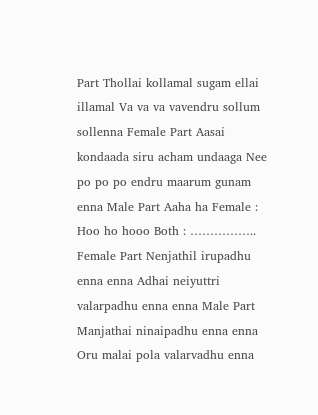Part Thollai kollamal sugam ellai illamal Va va va vavendru sollum sollenna Female Part Aasai kondaada siru acham undaaga Nee po po po endru maarum gunam enna Male Part Aaha ha Female : Hoo ho hooo Both : …………….. Female Part Nenjathil irupadhu enna enna Adhai neiyuttri valarpadhu enna enna Male Part Manjathai ninaipadhu enna enna Oru malai pola valarvadhu enna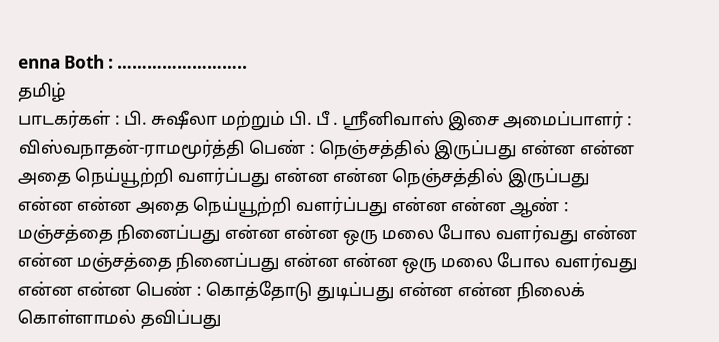enna Both : ……………………..
தமிழ்
பாடகர்கள் : பி. சுஷீலா மற்றும் பி. பீ . ஸ்ரீனிவாஸ் இசை அமைப்பாளர் : விஸ்வநாதன்-ராமமூர்த்தி பெண் : நெஞ்சத்தில் இருப்பது என்ன என்ன அதை நெய்யூற்றி வளர்ப்பது என்ன என்ன நெஞ்சத்தில் இருப்பது என்ன என்ன அதை நெய்யூற்றி வளர்ப்பது என்ன என்ன ஆண் : மஞ்சத்தை நினைப்பது என்ன என்ன ஒரு மலை போல வளர்வது என்ன என்ன மஞ்சத்தை நினைப்பது என்ன என்ன ஒரு மலை போல வளர்வது என்ன என்ன பெண் : கொத்தோடு துடிப்பது என்ன என்ன நிலைக் கொள்ளாமல் தவிப்பது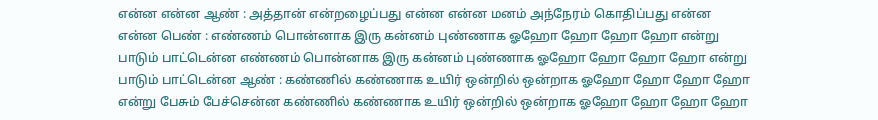என்ன என்ன ஆண் : அத்தான் என்றழைப்பது என்ன என்ன மனம் அந்நேரம் கொதிப்பது என்ன என்ன பெண் : எண்ணம் பொன்னாக இரு கன்னம் புண்ணாக ஓஹோ ஹோ ஹோ ஹோ என்று பாடும் பாட்டென்ன எண்ணம் பொன்னாக இரு கன்னம் புண்ணாக ஓஹோ ஹோ ஹோ ஹோ என்று பாடும் பாட்டென்ன ஆண் : கண்ணில் கண்ணாக உயிர் ஒன்றில் ஒன்றாக ஓஹோ ஹோ ஹோ ஹோ என்று பேசும் பேச்சென்ன கண்ணில் கண்ணாக உயிர் ஒன்றில் ஒன்றாக ஓஹோ ஹோ ஹோ ஹோ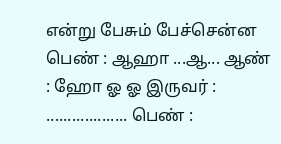என்று பேசும் பேச்சென்ன பெண் : ஆஹா ...ஆ... ஆண் : ஹோ ஓ ஓ இருவர் : ................... பெண் :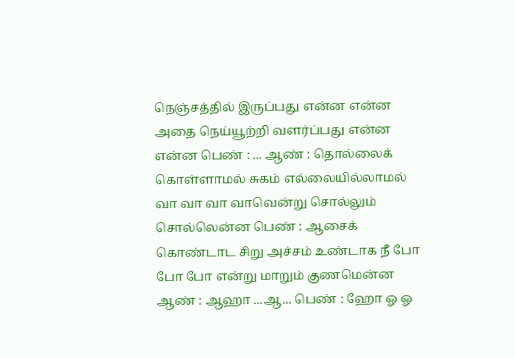நெஞ்சத்தில் இருப்பது என்ன என்ன அதை நெய்யூற்றி வளர்ப்பது என்ன என்ன பெண் : ... ஆண் : தொல்லைக் கொள்ளாமல் சுகம் எல்லையில்லாமல் வா வா வா வாவென்று சொல்லும் சொல்லென்ன பெண் : ஆசைக் கொண்டாட சிறு அச்சம் உண்டாக நீ போ போ போ என்று மாறும் குணமென்ன ஆண் : ஆஹா ...ஆ... பெண் : ஹோ ஓ ஓ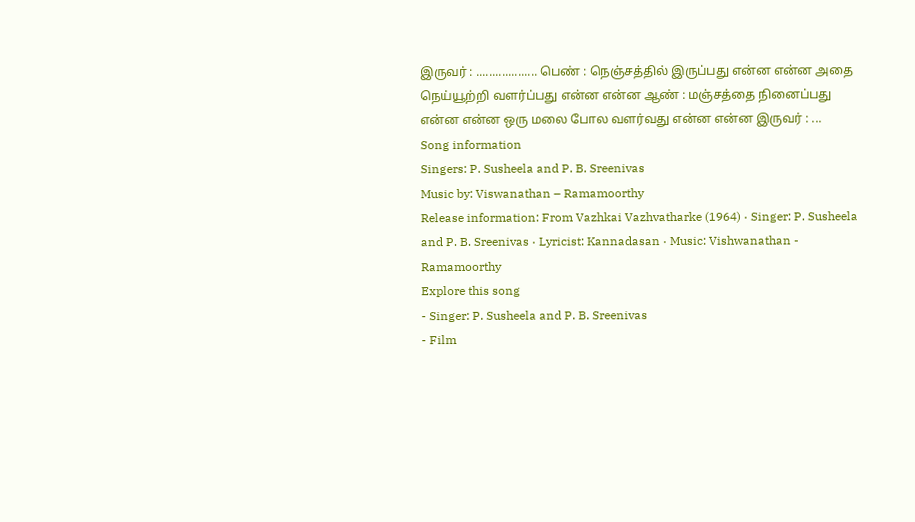இருவர் : ................... பெண் : நெஞ்சத்தில் இருப்பது என்ன என்ன அதை நெய்யூற்றி வளர்ப்பது என்ன என்ன ஆண் : மஞ்சத்தை நினைப்பது என்ன என்ன ஒரு மலை போல வளர்வது என்ன என்ன இருவர் : ...
Song information
Singers: P. Susheela and P. B. Sreenivas
Music by: Viswanathan – Ramamoorthy
Release information: From Vazhkai Vazhvatharke (1964) · Singer: P. Susheela and P. B. Sreenivas · Lyricist: Kannadasan · Music: Vishwanathan - Ramamoorthy
Explore this song
- Singer: P. Susheela and P. B. Sreenivas
- Film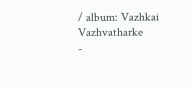/ album: Vazhkai Vazhvatharke
-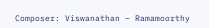Composer: Viswanathan – Ramamoorthy